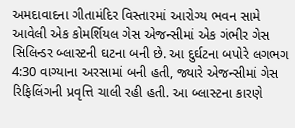અમદાવાદના ગીતામંદિર વિસ્તારમાં આરોગ્ય ભવન સામે આવેલી એક કોમર્શિયલ ગેસ એજન્સીમાં એક ગંભીર ગેસ સિલિન્ડર બ્લાસ્ટની ઘટના બની છે. આ દુર્ઘટના બપોરે લગભગ 4:30 વાગ્યાના અરસામાં બની હતી, જ્યારે એજન્સીમાં ગેસ રિફિલિંગની પ્રવૃત્તિ ચાલી રહી હતી. આ બ્લાસ્ટના કારણે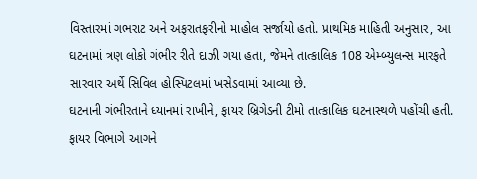વિસ્તારમાં ગભરાટ અને અફરાતફરીનો માહોલ સર્જાયો હતો. પ્રાથમિક માહિતી અનુસાર, આ ઘટનામાં ત્રણ લોકો ગંભીર રીતે દાઝી ગયા હતા, જેમને તાત્કાલિક 108 એમ્બ્યુલન્સ મારફતે સારવાર અર્થે સિવિલ હોસ્પિટલમાં ખસેડવામાં આવ્યા છે.
ઘટનાની ગંભીરતાને ધ્યાનમાં રાખીને, ફાયર બ્રિગેડની ટીમો તાત્કાલિક ઘટનાસ્થળે પહોંચી હતી. ફાયર વિભાગે આગને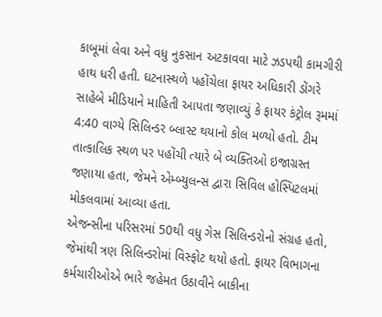કાબૂમાં લેવા અને વધુ નુકસાન અટકાવવા માટે ઝડપથી કામગીરી હાથ ધરી હતી. ઘટનાસ્થળે પહોંચેલા ફાયર અધિકારી ડોંગરે સાહેબે મીડિયાને માહિતી આપતા જણાવ્યું કે ફાયર કંટ્રોલ રૂમમાં 4:40 વાગ્યે સિલિન્ડર બ્લાસ્ટ થયાનો કોલ મળ્યો હતો. ટીમ તાત્કાલિક સ્થળ પર પહોંચી ત્યારે બે વ્યક્તિઓ ઇજાગ્રસ્ત જણાયા હતા, જેમને એમ્બ્યુલન્સ દ્વારા સિવિલ હોસ્પિટલમાં મોકલવામાં આવ્યા હતા.
એજન્સીના પરિસરમાં 50થી વધુ ગેસ સિલિન્ડરોનો સંગ્રહ હતો, જેમાંથી ત્રણ સિલિન્ડરોમાં વિસ્ફોટ થયો હતો. ફાયર વિભાગના કર્મચારીઓએ ભારે જહેમત ઉઠાવીને બાકીના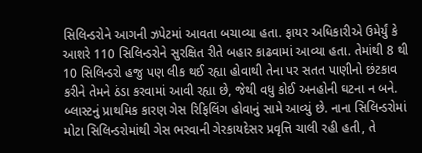સિલિન્ડરોને આગની ઝપેટમાં આવતા બચાવ્યા હતા. ફાયર અધિકારીએ ઉમેર્યું કે આશરે 110 સિલિન્ડરોને સુરક્ષિત રીતે બહાર કાઢવામાં આવ્યા હતા. તેમાંથી 8 થી 10 સિલિન્ડરો હજુ પણ લીક થઈ રહ્યા હોવાથી તેના પર સતત પાણીનો છંટકાવ કરીને તેમને ઠંડા કરવામાં આવી રહ્યા છે, જેથી વધુ કોઈ અનહોની ઘટના ન બને.
બ્લાસ્ટનું પ્રાથમિક કારણ ગેસ રિફિલિંગ હોવાનું સામે આવ્યું છે. નાના સિલિન્ડરોમાં મોટા સિલિન્ડરોમાંથી ગેસ ભરવાની ગેરકાયદેસર પ્રવૃત્તિ ચાલી રહી હતી, તે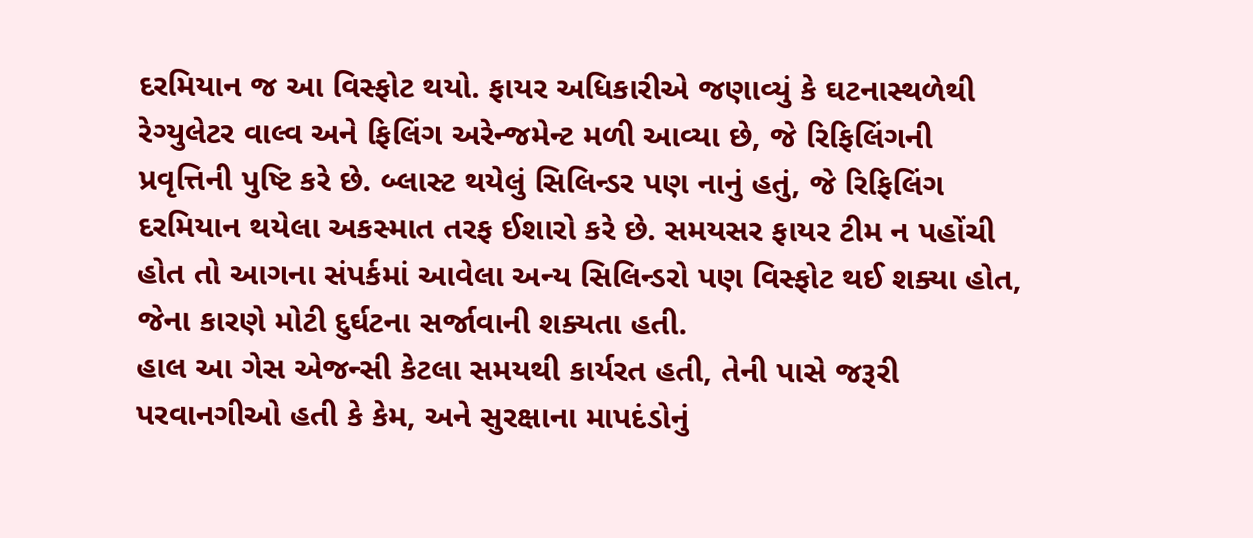દરમિયાન જ આ વિસ્ફોટ થયો. ફાયર અધિકારીએ જણાવ્યું કે ઘટનાસ્થળેથી રેગ્યુલેટર વાલ્વ અને ફિલિંગ અરેન્જમેન્ટ મળી આવ્યા છે, જે રિફિલિંગની પ્રવૃત્તિની પુષ્ટિ કરે છે. બ્લાસ્ટ થયેલું સિલિન્ડર પણ નાનું હતું, જે રિફિલિંગ દરમિયાન થયેલા અકસ્માત તરફ ઈશારો કરે છે. સમયસર ફાયર ટીમ ન પહોંચી હોત તો આગના સંપર્કમાં આવેલા અન્ય સિલિન્ડરો પણ વિસ્ફોટ થઈ શક્યા હોત, જેના કારણે મોટી દુર્ઘટના સર્જાવાની શક્યતા હતી.
હાલ આ ગેસ એજન્સી કેટલા સમયથી કાર્યરત હતી, તેની પાસે જરૂરી પરવાનગીઓ હતી કે કેમ, અને સુરક્ષાના માપદંડોનું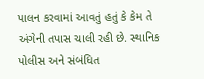પાલન કરવામાં આવતું હતું કે કેમ તે અંગેની તપાસ ચાલી રહી છે. સ્થાનિક પોલીસ અને સંબંધિત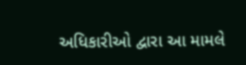અધિકારીઓ દ્વારા આ મામલે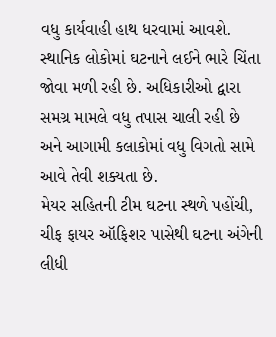વધુ કાર્યવાહી હાથ ધરવામાં આવશે.
સ્થાનિક લોકોમાં ઘટનાને લઈને ભારે ચિંતા જોવા મળી રહી છે. અધિકારીઓ દ્વારા સમગ્ર મામલે વધુ તપાસ ચાલી રહી છે અને આગામી કલાકોમાં વધુ વિગતો સામે આવે તેવી શક્યતા છે.
મેયર સહિતની ટીમ ઘટના સ્થળે પહોંચી, ચીફ ફાયર ઑફિશર પાસેથી ઘટના અંગેની લીધી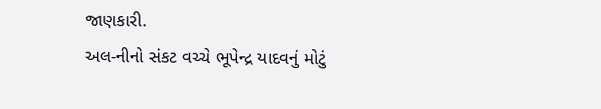જાણકારી.
અલ-નીનો સંકટ વચ્ચે ભૂપેન્દ્ર યાદવનું મોટું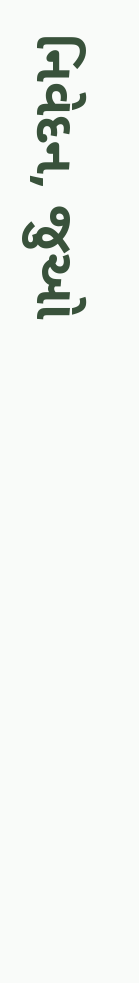નિવેદન, જુઓ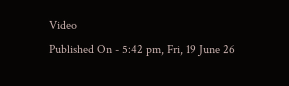Video
Published On - 5:42 pm, Fri, 19 June 26